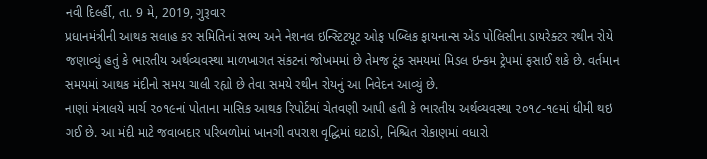નવી દિર્લ્હી, તા. 9 મે, 2019, ગુરૂવાર
પ્રધાનમંત્રીની આથક સલાહ કર સમિતિનાં સભ્ય અને નેશનલ ઇન્સ્ટિટયૂટ ઓફ પબ્લિક ફાયનાન્સ એંડ પોલિસીના ડાયરેક્ટર રથીન રોયે જણાવ્યું હતું કે ભારતીય અર્થવ્યવસ્થા માળખાગત સંકટનાં જોખમમાં છે તેમજ ટૂંક સમયમાં મિડલ ઇન્કમ ટ્રેપમાં ફસાઈ શકે છે. વર્તમાન સમયમાં આથક મંદીનો સમય ચાલી રહ્યો છે તેવા સમયે રથીન રોયનું આ નિવેદન આવ્યું છે.
નાણાં મંત્રાલયે માર્ચ ૨૦૧૯નાં પોતાના માસિક આથક રિપોર્ટમાં ચેતવણી આપી હતી કે ભારતીય અર્થવ્યવસ્થા ૨૦૧૮-૧૯માં ધીમી થઇ ગઈ છે. આ મંદી માટે જવાબદાર પરિબળોમાં ખાનગી વપરાશ વૃદ્ધિમાં ઘટાડો, નિશ્ચિત રોકાણમાં વધારો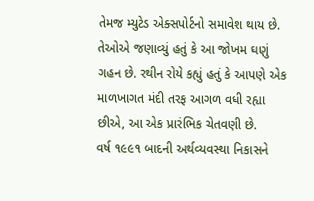તેમજ મ્યુટેડ એક્સપોર્ટનો સમાવેશ થાય છે. તેઓએ જણાવ્યું હતું કે આ જોખમ ઘણું ગહન છે. રથીન રોયે કહ્યું હતું કે આપણે એક માળખાગત મંદી તરફ આગળ વધી રહ્યા છીએ, આ એક પ્રારંભિક ચેતવણી છે.
વર્ષ ૧૯૯૧ બાદની અર્થવ્યવસ્થા નિકાસને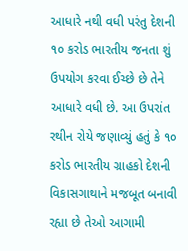આધારે નથી વધી પરંતુ દેશની ૧૦ કરોડ ભારતીય જનતા શું ઉપયોગ કરવા ઈચ્છે છે તેને આધારે વધી છે. આ ઉપરાંત રથીન રોયે જણાવ્યું હતું કે ૧૦ કરોડ ભારતીય ગ્રાહકો દેશની વિકાસગાથાને મજબૂત બનાવી રહ્યા છે તેઓ આગામી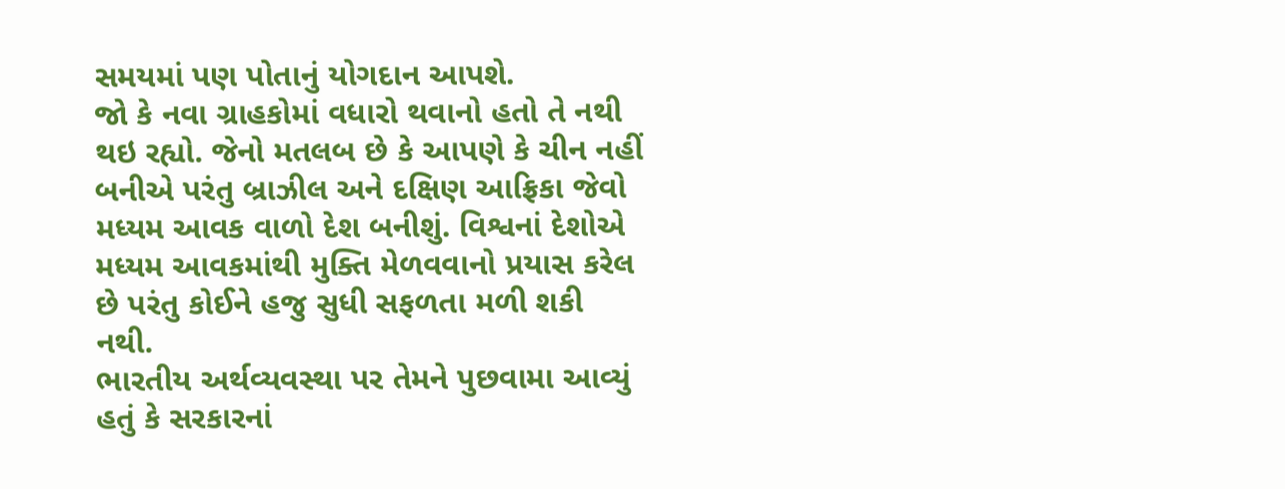સમયમાં પણ પોતાનું યોગદાન આપશે.
જો કે નવા ગ્રાહકોમાં વધારો થવાનો હતો તે નથી થઇ રહ્યો. જેનો મતલબ છે કે આપણે કે ચીન નહીં બનીએ પરંતુ બ્રાઝીલ અને દક્ષિણ આફ્રિકા જેવો મધ્યમ આવક વાળો દેશ બનીશું. વિશ્વનાં દેશોએ મધ્યમ આવકમાંથી મુક્તિ મેળવવાનો પ્રયાસ કરેલ છે પરંતુ કોઈને હજુ સુધી સફળતા મળી શકી નથી.
ભારતીય અર્થવ્યવસ્થા પર તેમને પુછવામા આવ્યું હતું કે સરકારનાં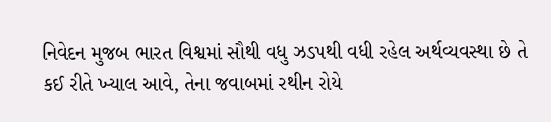નિવેદન મુજબ ભારત વિશ્વમાં સૌથી વધુ ઝડપથી વધી રહેલ અર્થવ્યવસ્થા છે તે કઈ રીતે ખ્યાલ આવે, તેના જવાબમાં રથીન રોયે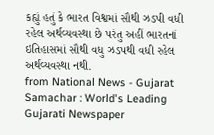કહ્યું હતું કે ભારત વિશ્વમાં સૌથી ઝડપી વધી રહેલ અર્થવ્યવસ્થા છે પરંતુ અહીં ભારતનાં ઇતિહાસમાં સૌથી વધુ ઝડપથી વધી રહેલ અર્થવ્યવસ્થા નથી.
from National News - Gujarat Samachar : World's Leading Gujarati Newspaper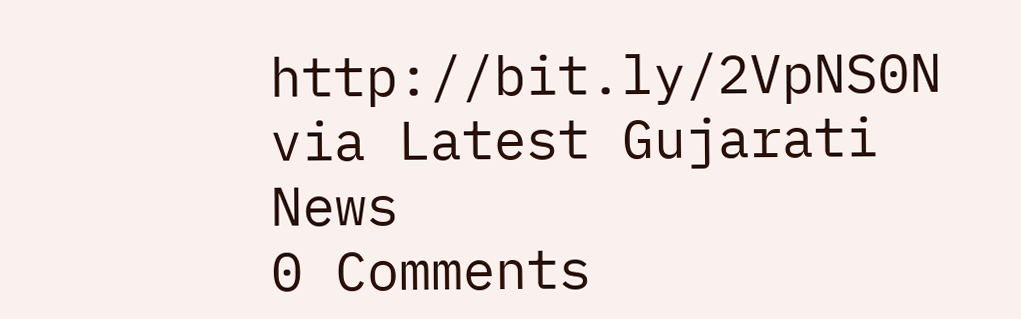http://bit.ly/2VpNS0N
via Latest Gujarati News
0 Comments